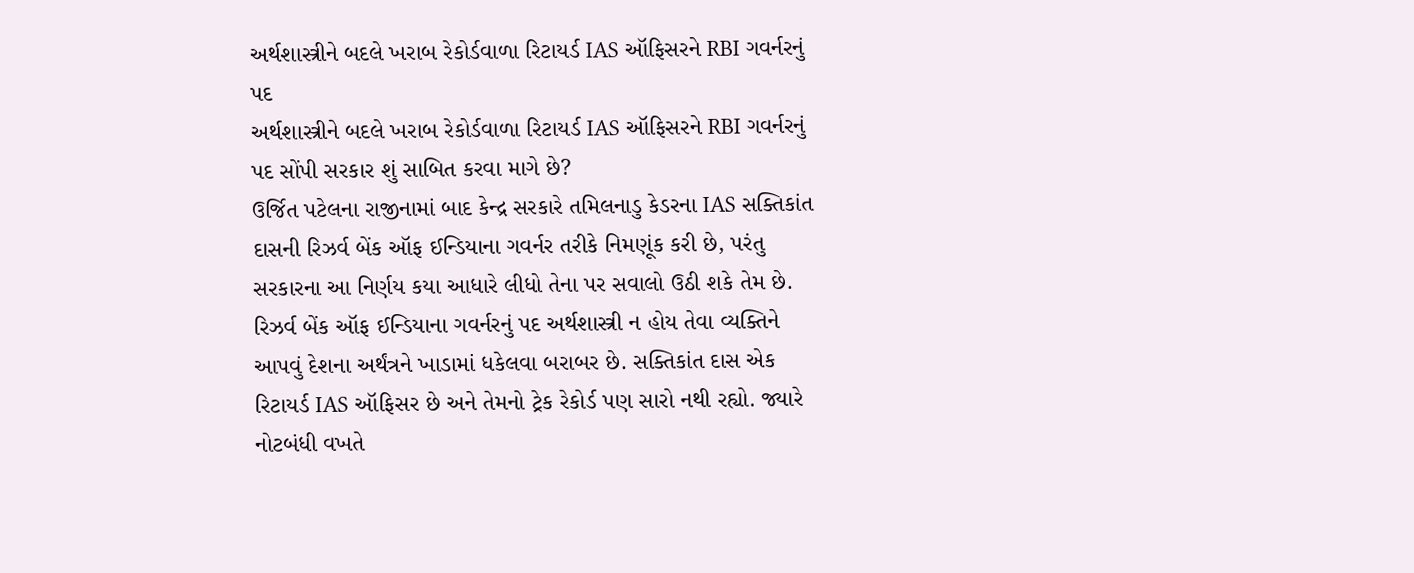અર્થશાસ્ત્રીને બદલે ખરાબ રેકોર્ડવાળા રિટાયર્ડ IAS ઑફિસરને RBI ગવર્નરનું પદ
અર્થશાસ્ત્રીને બદલે ખરાબ રેકોર્ડવાળા રિટાયર્ડ IAS ઑફિસરને RBI ગવર્નરનું પદ સોંપી સરકાર શું સાબિત કરવા માગે છે?
ઉર્જિત પટેલના રાજીનામાં બાદ કેન્દ્ર સરકારે તમિલનાડુ કેડરના IAS સક્તિકાંત દાસની રિઝર્વ બેંક ઑફ ઈન્ડિયાના ગવર્નર તરીકે નિમણૂંક કરી છે, પરંતુ સરકારના આ નિર્ણય કયા આધારે લીધો તેના પર સવાલો ઉઠી શકે તેમ છે. રિઝર્વ બેંક ઑફ ઈન્ડિયાના ગવર્નરનું પદ અર્થશાસ્ત્રી ન હોય તેવા વ્યક્તિને આપવું દેશના અર્થંત્રને ખાડામાં ધકેલવા બરાબર છે. સક્તિકાંત દાસ એક રિટાયર્ડ IAS ઑફિસર છે અને તેમનો ટ્રેક રેકોર્ડ પણ સારો નથી રહ્યો. જ્યારે નોટબંધી વખતે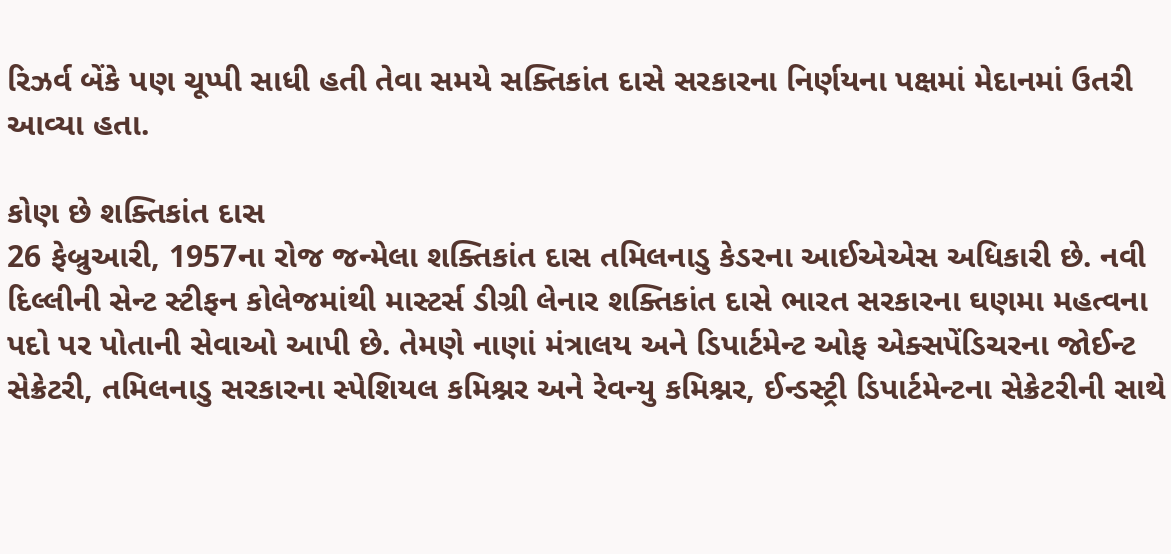રિઝર્વ બેંકે પણ ચૂપ્પી સાધી હતી તેવા સમયે સક્તિકાંત દાસે સરકારના નિર્ણયના પક્ષમાં મેદાનમાં ઉતરી આવ્યા હતા.

કોણ છે શક્તિકાંત દાસ
26 ફેબ્રુઆરી, 1957ના રોજ જન્મેલા શક્તિકાંત દાસ તમિલનાડુ કેડરના આઈએએસ અધિકારી છે. નવી દિલ્લીની સેન્ટ સ્ટીફન કોલેજમાંથી માસ્ટર્સ ડીગ્રી લેનાર શક્તિકાંત દાસે ભારત સરકારના ઘણમા મહત્વના પદો પર પોતાની સેવાઓ આપી છે. તેમણે નાણાં મંત્રાલય અને ડિપાર્ટમેન્ટ ઓફ એક્સપેંડિચરના જોઈન્ટ સેક્રેટરી, તમિલનાડુ સરકારના સ્પેશિયલ કમિશ્નર અને રેવન્યુ કમિશ્નર, ઈન્ડસ્ટ્રી ડિપાર્ટમેન્ટના સેક્રેટરીની સાથે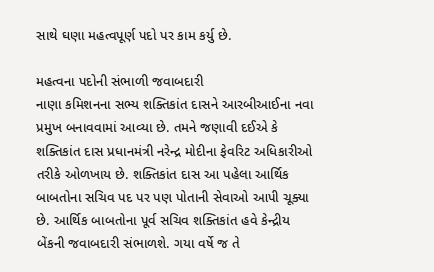સાથે ઘણા મહત્વપૂર્ણ પદો પર કામ કર્યુ છે.

મહત્વના પદોની સંભાળી જવાબદારી
નાણા કમિશનના સભ્ય શક્તિકાંત દાસને આરબીઆઈના નવા પ્રમુખ બનાવવામાં આવ્યા છે. તમને જણાવી દઈએ કે શક્તિકાંત દાસ પ્રધાનમંત્રી નરેન્દ્ર મોદીના ફેવરિટ અધિકારીઓ તરીકે ઓળખાય છે. શક્તિકાંત દાસ આ પહેલા આર્થિક બાબતોના સચિવ પદ પર પણ પોતાની સેવાઓ આપી ચૂક્યા છે. આર્થિક બાબતોના પૂર્વ સચિવ શક્તિકાંત હવે કેન્દ્રીય બેંકની જવાબદારી સંભાળશે. ગયા વર્ષે જ તે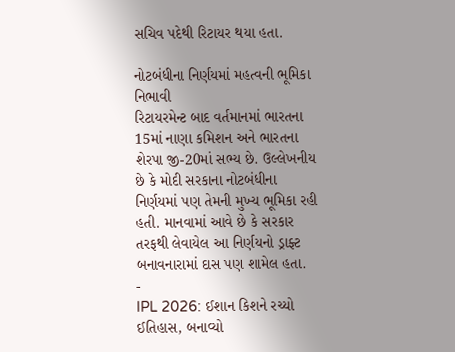સચિવ પદેથી રિટાયર થયા હતા.

નોટબંધીના નિર્ણયમાં મહત્વની ભૂમિકા નિભાવી
રિટાયરમેન્ટ બાદ વર્તમાનમાં ભારતના 15માં નાણા કમિશન અને ભારતના શેરપા જી-20માં સભ્ય છે. ઉલ્લેખનીય છે કે મોદી સરકાના નોટબંધીના નિર્ણયમાં પણ તેમની મુખ્ય ભૂમિકા રહી હતી. માનવામાં આવે છે કે સરકાર તરફથી લેવાયેલ આ નિર્ણયનો ડ્રાફ્ટ બનાવનારામાં દાસ પણ શામેલ હતા.
-
IPL 2026: ઈશાન કિશને રચ્યો ઈતિહાસ, બનાવ્યો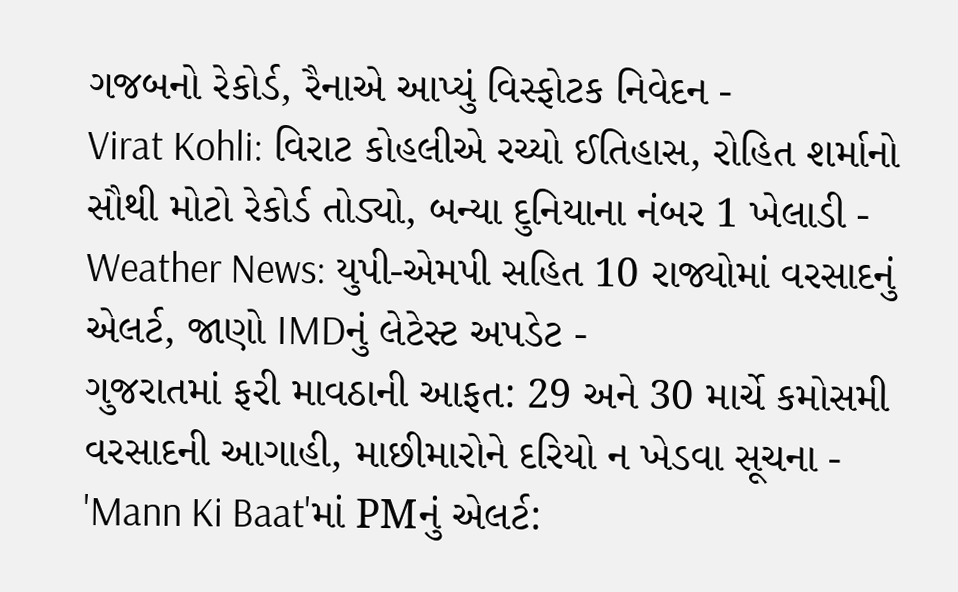ગજબનો રેકોર્ડ, રૈનાએ આપ્યું વિસ્ફોટક નિવેદન -
Virat Kohli: વિરાટ કોહલીએ રચ્યો ઈતિહાસ, રોહિત શર્માનો સૌથી મોટો રેકોર્ડ તોડ્યો, બન્યા દુનિયાના નંબર 1 ખેલાડી -
Weather News: યુપી-એમપી સહિત 10 રાજ્યોમાં વરસાદનું એલર્ટ, જાણો IMDનું લેટેસ્ટ અપડેટ -
ગુજરાતમાં ફરી માવઠાની આફત: 29 અને 30 માર્ચે કમોસમી વરસાદની આગાહી, માછીમારોને દરિયો ન ખેડવા સૂચના -
'Mann Ki Baat'માં PMનું એલર્ટ: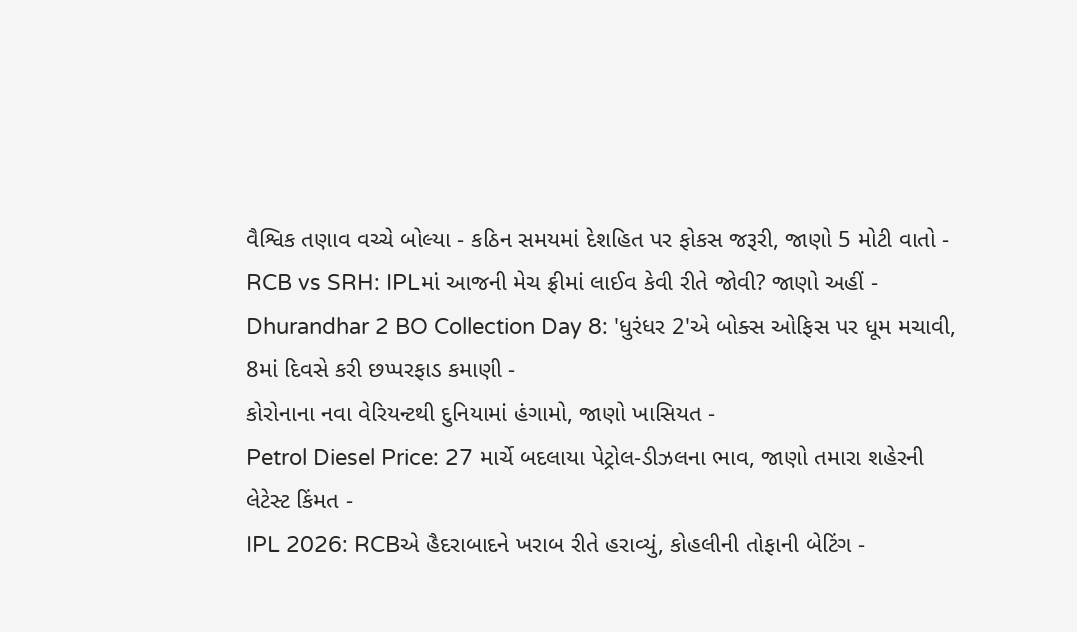વૈશ્વિક તણાવ વચ્ચે બોલ્યા - કઠિન સમયમાં દેશહિત પર ફોકસ જરૂરી, જાણો 5 મોટી વાતો -
RCB vs SRH: IPLમાં આજની મેચ ફ્રીમાં લાઈવ કેવી રીતે જોવી? જાણો અહીં -
Dhurandhar 2 BO Collection Day 8: 'ધુરંધર 2'એ બોક્સ ઓફિસ પર ધૂમ મચાવી, 8માં દિવસે કરી છપ્પરફાડ કમાણી -
કોરોનાના નવા વેરિયન્ટથી દુનિયામાં હંગામો, જાણો ખાસિયત -
Petrol Diesel Price: 27 માર્ચે બદલાયા પેટ્રોલ-ડીઝલના ભાવ, જાણો તમારા શહેરની લેટેસ્ટ કિંમત -
IPL 2026: RCBએ હૈદરાબાદને ખરાબ રીતે હરાવ્યું, કોહલીની તોફાની બેટિંગ -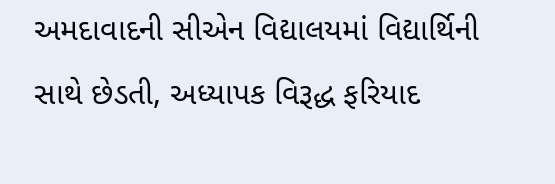અમદાવાદની સીએન વિદ્યાલયમાં વિદ્યાર્થિની સાથે છેડતી, અધ્યાપક વિરૂદ્ધ ફરિયાદ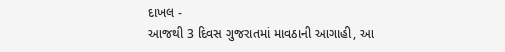દાખલ -
આજથી 3 દિવસ ગુજરાતમાં માવઠાની આગાહી, આ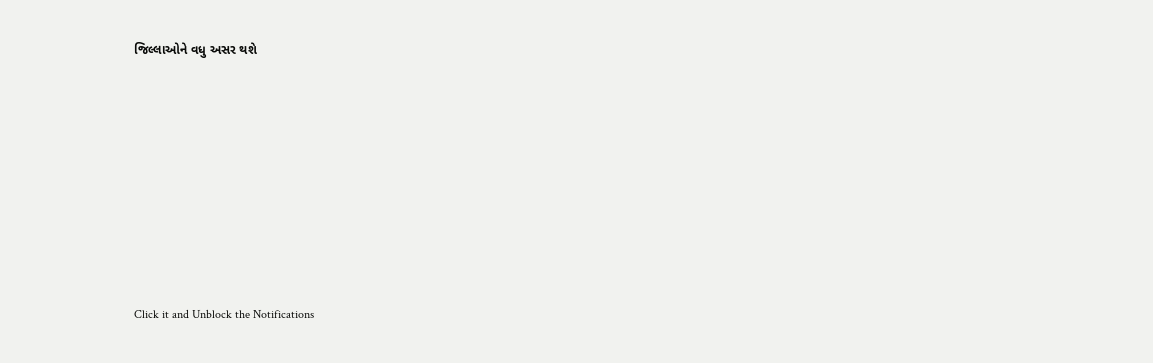જિલ્લાઓને વધુ અસર થશે










Click it and Unblock the Notifications